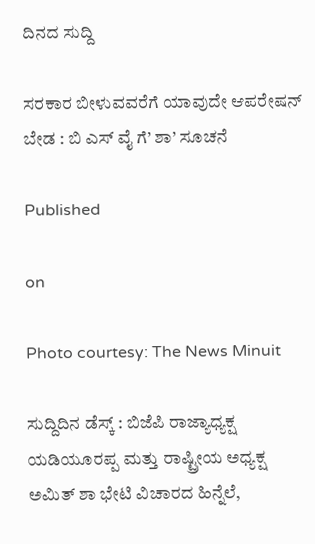ದಿನದ ಸುದ್ದಿ

ಸರಕಾರ ಬೀಳುವವರೆಗೆ ಯಾವುದೇ ಆಪರೇಷನ್ ಬೇಡ : ಬಿ ಎಸ್ ವೈ ಗೆ’ ಶಾ’ ಸೂಚನೆ

Published

on

Photo courtesy: The News Minuit

ಸುದ್ದಿದಿನ ಡೆಸ್ಕ್ : ಬಿಜೆಪಿ ರಾಜ್ಯಾಧ್ಯಕ್ಷ ಯಡಿಯೂರಪ್ಪ ಮತ್ತು ರಾಷ್ಟ್ರೀಯ ಅಧ್ಯಕ್ಷ ಅಮಿತ್ ಶಾ ಭೇಟಿ ವಿಚಾರದ ಹಿನ್ನೆಲೆ,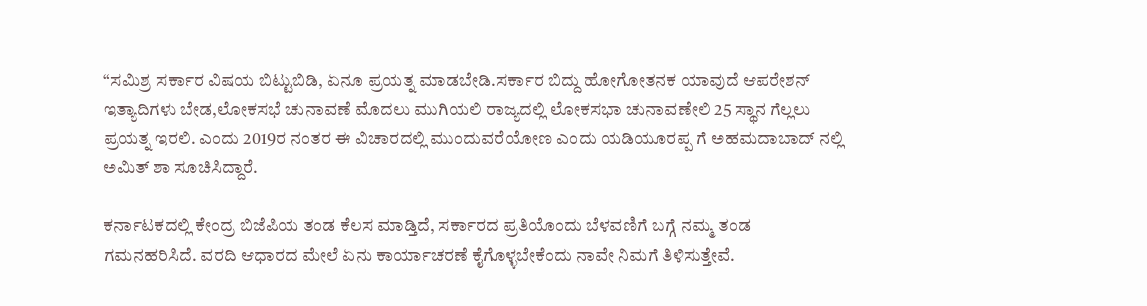“ಸಮಿಶ್ರ ಸರ್ಕಾರ ವಿಷಯ ಬಿಟ್ಟುಬಿಡಿ, ಏನೂ ಪ್ರಯತ್ನ ಮಾಡಬೇಡಿ.ಸರ್ಕಾರ ಬಿದ್ದು ಹೋಗೋ‌ತನಕ ಯಾವುದೆ ಆಪರೇಶನ್ ಇತ್ಯಾದಿಗಳು ಬೇಡ,ಲೋಕಸಭೆ ಚುನಾವಣೆ ಮೊದಲು ಮುಗಿಯಲಿ ರಾಜ್ಯದಲ್ಲಿ ಲೋಕಸಭಾ ಚುನಾವಣೇಲಿ 25 ಸ್ಥಾನ ಗೆಲ್ಲಲು ಪ್ರಯತ್ನ ಇರಲಿ. ಎಂದು 2019ರ ನಂತರ ಈ ವಿಚಾರದಲ್ಲಿ ಮುಂದುವರೆಯೋಣ ಎಂದು ಯಡಿಯೂರಪ್ಪ ಗೆ ಅಹಮದಾಬಾದ್ ನಲ್ಲಿ ಅಮಿತ್ ಶಾ ಸೂಚಿಸಿದ್ದಾರೆ.

ಕರ್ನಾಟಕದಲ್ಲಿ ಕೇಂದ್ರ ಬಿಜೆಪಿಯ ತಂಡ ಕೆಲಸ ಮಾಡ್ತಿದೆ, ಸರ್ಕಾರದ ಪ್ರತಿಯೊಂದು ಬೆಳವಣಿಗೆ ಬಗ್ಗೆ ನಮ್ಮ ತಂಡ ಗಮನಹರಿಸಿದೆ. ವರದಿ ಆಧಾರದ ಮೇಲೆ ಏನು ಕಾರ್ಯಾಚರಣೆ ಕೈಗೊಳ್ಳಬೇಕೆಂದು ನಾವೇ ನಿಮಗೆ ತಿಳಿಸುತ್ತೇವೆ.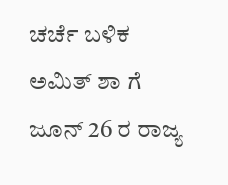ಚರ್ಚೆ ಬಳಿಕ ಅಮಿತ್ ಶಾ ಗೆ ಜೂನ್ 26 ರ ರಾಜ್ಯ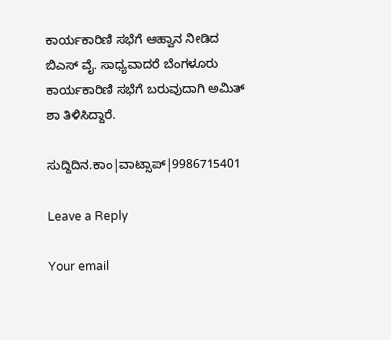ಕಾರ್ಯಕಾರಿಣಿ ಸಭೆಗೆ ಆಹ್ವಾನ ನೀಡಿದ ಬಿಎಸ್ ವೈ. ಸಾಧ್ಯವಾದರೆ ಬೆಂಗಳೂರು ಕಾರ್ಯಕಾರಿಣಿ ಸಭೆಗೆ ಬರುವುದಾಗಿ ಅಮಿತ್ ಶಾ ತಿಳಿಸಿದ್ದಾರೆ‌.

ಸುದ್ದಿದಿನ.ಕಾಂ|ವಾಟ್ಸಾಪ್|9986715401

Leave a Reply

Your email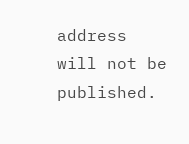address will not be published.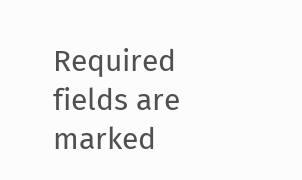Required fields are marked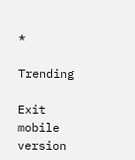*

Trending

Exit mobile version